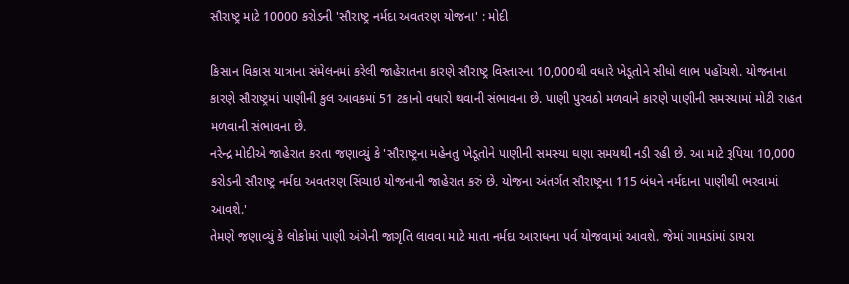સૌરાષ્ટ્ર માટે 10000 કરોડની 'સૌરાષ્ટ્ર નર્મદા અવતરણ યોજના' : મોદી

કિસાન વિકાસ યાત્રાના સંમેલનમાં કરેલી જાહેરાતના કારણે સૌરાષ્ટ્ર વિસ્તારના 10,000થી વધારે ખેડૂતોને સીધો લાભ પહોંચશે. યોજનાના કારણે સૌરાષ્ટ્રમાં પાણીની કુલ આવકમાં 51 ટકાનો વધારો થવાની સંભાવના છે. પાણી પુરવઠો મળવાને કારણે પાણીની સમસ્યામાં મોટી રાહત મળવાની સંભાવના છે.
નરેન્દ્ર મોદીએ જાહેરાત કરતા જણાવ્યું કે 'સૌરાષ્ટ્રના મહેનતુ ખેડૂતોને પાણીની સમસ્યા ઘણા સમયથી નડી રહી છે. આ માટે રૂપિયા 10,000 કરોડની સૌરાષ્ટ્ર નર્મદા અવતરણ સિંચાઇ યોજનાની જાહેરાત કરું છે. યોજના અંતર્ગત સૌરાષ્ટ્રના 115 બંધને નર્મદાના પાણીથી ભરવામાં આવશે.'
તેમણે જણાવ્યું કે લોકોમાં પાણી અંગેની જાગૃતિ લાવવા માટે માતા નર્મદા આરાધના પર્વ યોજવામાં આવશે. જેમાં ગામડાંમાં ડાયરા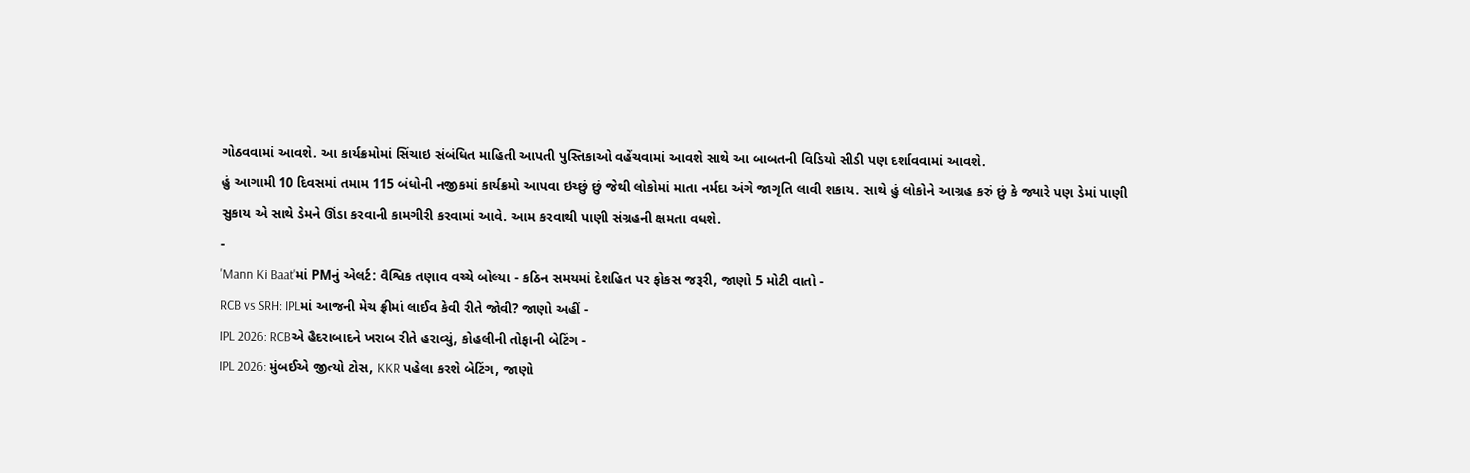ગોઠવવામાં આવશે. આ કાર્યક્રમોમાં સિંચાઇ સંબંધિત માહિતી આપતી પુસ્તિકાઓ વહેંચવામાં આવશે સાથે આ બાબતની વિડિયો સીડી પણ દર્શાવવામાં આવશે.
હું આગામી 10 દિવસમાં તમામ 115 બંધોની નજીકમાં કાર્યક્રમો આપવા ઇચ્છું છું જેથી લોકોમાં માતા નર્મદા અંગે જાગૃતિ લાવી શકાય. સાથે હું લોકોને આગ્રહ કરું છું કે જ્યારે પણ ડેમાં પાણી સુકાય એ સાથે ડેમને ઊંડા કરવાની કામગીરી કરવામાં આવે. આમ કરવાથી પાણી સંગ્રહની ક્ષમતા વધશે.
-
'Mann Ki Baat'માં PMનું એલર્ટ: વૈશ્વિક તણાવ વચ્ચે બોલ્યા - કઠિન સમયમાં દેશહિત પર ફોકસ જરૂરી, જાણો 5 મોટી વાતો -
RCB vs SRH: IPLમાં આજની મેચ ફ્રીમાં લાઈવ કેવી રીતે જોવી? જાણો અહીં -
IPL 2026: RCBએ હૈદરાબાદને ખરાબ રીતે હરાવ્યું, કોહલીની તોફાની બેટિંગ -
IPL 2026: મુંબઈએ જીત્યો ટોસ, KKR પહેલા કરશે બેટિંગ, જાણો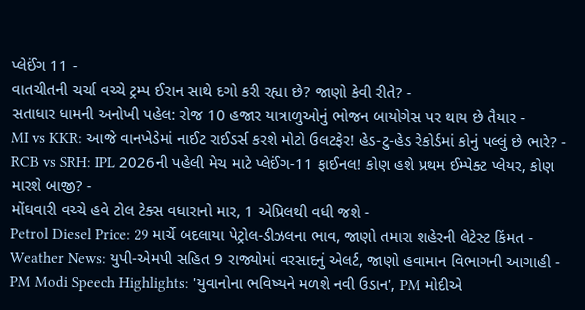પ્લેઈંગ 11 -
વાતચીતની ચર્ચા વચ્ચે ટ્રમ્પ ઈરાન સાથે દગો કરી રહ્યા છે? જાણો કેવી રીતે? -
સતાધાર ધામની અનોખી પહેલ: રોજ 10 હજાર યાત્રાળુઓનું ભોજન બાયોગેસ પર થાય છે તૈયાર -
MI vs KKR: આજે વાનખેડેમાં નાઈટ રાઈડર્સ કરશે મોટો ઉલટફેર! હેડ-ટુ-હેડ રેકોર્ડમાં કોનું પલ્લું છે ભારે? -
RCB vs SRH: IPL 2026ની પહેલી મેચ માટે પ્લેઈંગ-11 ફાઈનલ! કોણ હશે પ્રથમ ઈમ્પેક્ટ પ્લેયર, કોણ મારશે બાજી? -
મોંઘવારી વચ્ચે હવે ટોલ ટેક્સ વધારાનો માર, 1 એપ્રિલથી વધી જશે -
Petrol Diesel Price: 29 માર્ચે બદલાયા પેટ્રોલ-ડીઝલના ભાવ, જાણો તમારા શહેરની લેટેસ્ટ કિંમત -
Weather News: યુપી-એમપી સહિત 9 રાજ્યોમાં વરસાદનું એલર્ટ, જાણો હવામાન વિભાગની આગાહી -
PM Modi Speech Highlights: 'યુવાનોના ભવિષ્યને મળશે નવી ઉડાન', PM મોદીએ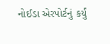નોઈડા એરપોર્ટનું કર્યું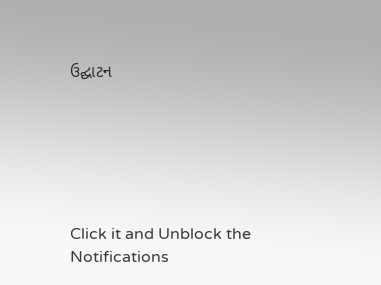ઉદ્ઘાટન






Click it and Unblock the Notifications